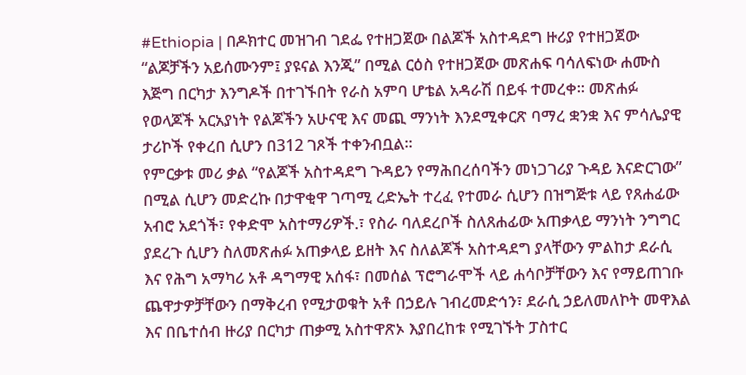#Ethiopia | በዶክተር መዝገብ ገደፌ የተዘጋጀው በልጆች አስተዳደግ ዙሪያ የተዘጋጀው “ልጆቻችን አይሰሙንም፤ ያዩናል እንጂ” በሚል ርዕስ የተዘጋጀው መጽሐፍ ባሳለፍነው ሐሙስ እጅግ በርካታ እንግዶች በተገኙበት የራስ አምባ ሆቴል አዳራሽ በይፋ ተመረቀ፡፡ መጽሐፉ የወላጆች አርአያነት የልጆችን አሁናዊ እና መጪ ማንነት እንደሚቀርጽ ባማረ ቋንቋ እና ምሳሌያዊ ታሪኮች የቀረበ ሲሆን በ312 ገጾች ተቀንብቧል፡፡
የምርቃቱ መሪ ቃል “የልጆች አስተዳደግ ጉዳይን የማሕበረሰባችን መነጋገሪያ ጉዳይ እናድርገው” በሚል ሲሆን መድረኩ በታዋቂዋ ገጣሚ ረድኤት ተረፈ የተመራ ሲሆን በዝግጅቱ ላይ የጸሐፊው አብሮ አደጎች፣ የቀድሞ አስተማሪዎች.፣ የስራ ባለደረቦች ስለጸሐፊው አጠቃላይ ማንነት ንግግር ያደረጉ ሲሆን ስለመጽሐፉ አጠቃላይ ይዘት እና ስለልጆች አስተዳደግ ያላቸውን ምልከታ ደራሲ እና የሕግ አማካሪ አቶ ዳግማዊ አሰፋ፣ በመሰል ፕሮግራሞች ላይ ሐሳቦቻቸውን እና የማይጠገቡ ጨዋታዎቻቸውን በማቅረብ የሚታወቁት አቶ በኃይሉ ገብረመድኅን፣ ደራሲ ኃይለመለኮት መዋእል እና በቤተሰብ ዙሪያ በርካታ ጠቃሚ አስተዋጽኦ እያበረከቱ የሚገኙት ፓስተር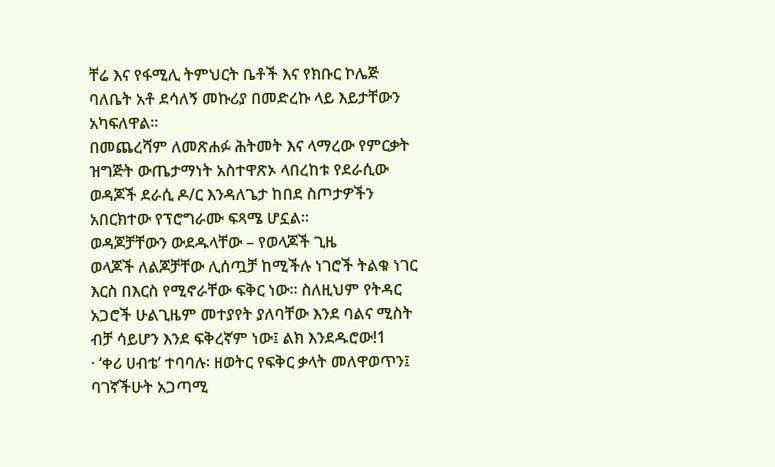ቸሬ እና የፋሚሊ ትምህርት ቤቶች እና የክቡር ኮሌጅ ባለቤት አቶ ደሳለኝ መኩሪያ በመድረኩ ላይ እይታቸውን አካፍለዋል፡፡
በመጨረሻም ለመጽሐፉ ሕትመት እና ላማረው የምርቃት ዝግጅት ውጤታማነት አስተዋጽኦ ላበረከቱ የደራሲው ወዳጆች ደራሲ ዶ/ር እንዳለጌታ ከበደ ስጦታዎችን አበርክተው የፕሮግራሙ ፍጻሜ ሆኗል፡፡
ወዳጆቻቸውን ውደዱላቸው – የወላጆች ጊዜ
ወላጆች ለልጆቻቸው ሊሰጧቻ ከሚችሉ ነገሮች ትልቁ ነገር እርስ በእርስ የሚኖራቸው ፍቅር ነው፡፡ ስለዚህም የትዳር አጋሮች ሁልጊዜም መተያየት ያለባቸው እንደ ባልና ሚስት ብቻ ሳይሆን እንደ ፍቅረኛም ነው፤ ልክ እንደዱሮው!1
· ‘ቀሪ ሀብቴ’ ተባባሉ፡ ዘወትር የፍቅር ቃላት መለዋወጥን፤ ባገኛችሁት አጋጣሚ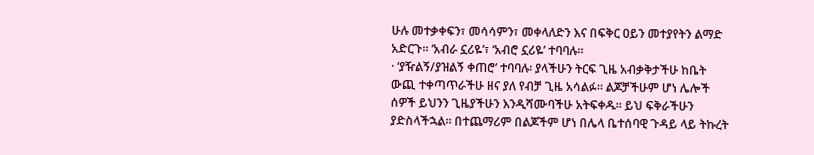ሁሉ መተቃቀፍን፣ መሳሳምን፣ መቀላለድን እና በፍቅር ዐይን መተያየትን ልማድ አድርጉ። ‘አብራ ኗሪዬ’፣ ‘አብሮ ኗሪዬ’ ተባባሉ።
· ‘ያዥልኝ/ያዝልኝ ቀጠሮ’ ተባባሉ፡ ያላችሁን ትርፍ ጊዜ አብቃቅታችሁ ከቤት ውጪ ተቀጣጥራችሁ ዘና ያለ የብቻ ጊዜ አሳልፉ። ልጆቻችሁም ሆነ ሌሎች ሰዎች ይህንን ጊዜያችሁን እንዲሻሙባችሁ አትፍቀዱ። ይህ ፍቅራችሁን ያድስላችኋል። በተጨማሪም በልጆችም ሆነ በሌላ ቤተሰባዊ ጉዳይ ላይ ትኩረት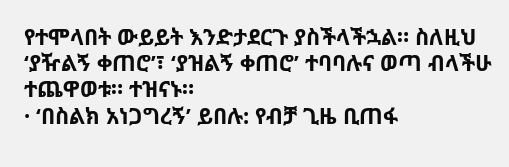የተሞላበት ውይይት እንድታደርጉ ያስችላችኋል። ስለዚህ ‘ያዥልኝ ቀጠሮ’፣ ‘ያዝልኝ ቀጠሮ’ ተባባሉና ወጣ ብላችሁ ተጨዋወቱ። ተዝናኑ።
· ‘በስልክ አነጋግረኝ’ ይበሉ: የብቻ ጊዜ ቢጠፋ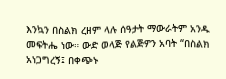እንኳን በስልክ ረዘም ላሉ ሰዓታት ማውራትም አንዱ መፍትሔ ነው። ውድ ወላጅ የልጅዎን አባት “በስልክ አነጋግረኝ፤ በቀጭኑ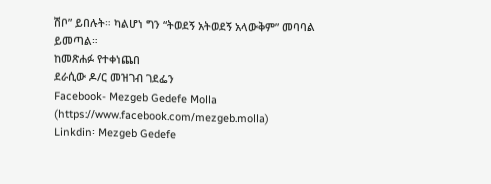ሽቦ” ይበሉት። ካልሆነ ግን “ትወደኝ አትወደኝ አላውቅም” መባባል ይመጣል።
ከመጽሐፉ የተቀነጨበ
ደራሲው ዶ/ር መዝገብ ገደፌን
Facebook- Mezgeb Gedefe Molla (https://www.facebook.com/mezgeb.molla)
Linkdin፡ Mezgeb Gedefe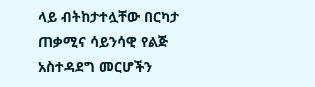ላይ ብትከታተሏቸው በርካታ ጠቃሚና ሳይንሳዊ የልጅ አስተዳደግ መርሆችን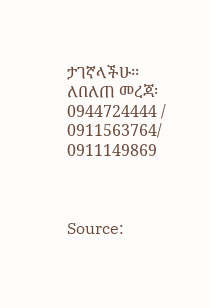ታገኛላችሁ፡፡
ለበለጠ መረጃ፡ 0944724444 / 0911563764/ 0911149869



Source: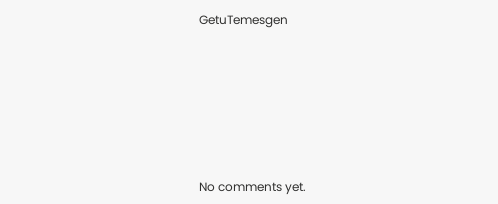GetuTemesgen








No comments yet.